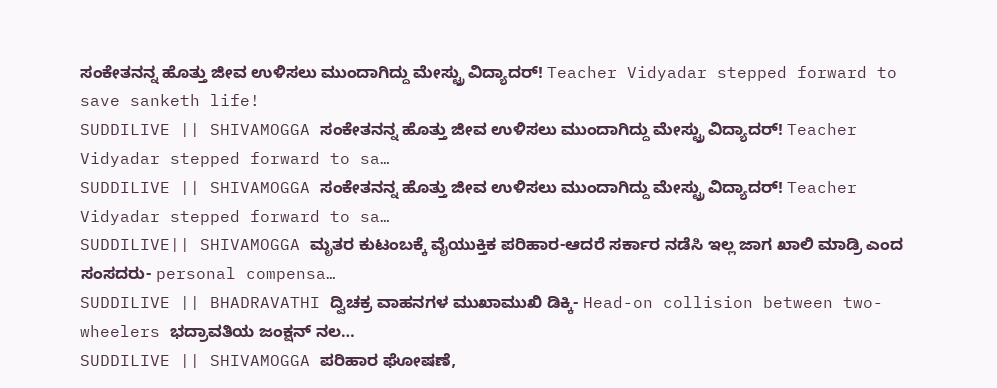ಸಂಕೇತನನ್ನ ಹೊತ್ತು ಜೀವ ಉಳಿಸಲು ಮುಂದಾಗಿದ್ದು ಮೇಸ್ಟ್ರು ವಿದ್ಯಾದರ್! Teacher Vidyadar stepped forward to save sanketh life!
SUDDILIVE || SHIVAMOGGA ಸಂಕೇತನನ್ನ ಹೊತ್ತು ಜೀವ ಉಳಿಸಲು ಮುಂದಾಗಿದ್ದು ಮೇಸ್ಟ್ರು ವಿದ್ಯಾದರ್! Teacher Vidyadar stepped forward to sa…
SUDDILIVE || SHIVAMOGGA ಸಂಕೇತನನ್ನ ಹೊತ್ತು ಜೀವ ಉಳಿಸಲು ಮುಂದಾಗಿದ್ದು ಮೇಸ್ಟ್ರು ವಿದ್ಯಾದರ್! Teacher Vidyadar stepped forward to sa…
SUDDILIVE|| SHIVAMOGGA ಮೃತರ ಕುಟಂಬಕ್ಕೆ ವೈಯುಕ್ತಿಕ ಪರಿಹಾರ-ಆದರೆ ಸರ್ಕಾರ ನಡೆಸಿ ಇಲ್ಲ ಜಾಗ ಖಾಲಿ ಮಾಡ್ರಿ ಎಂದ ಸಂಸದರು- personal compensa…
SUDDILIVE || BHADRAVATHI ದ್ವಿಚಕ್ರ ವಾಹನಗಳ ಮುಖಾಮುಖಿ ಡಿಕ್ಕಿ- Head-on collision between two-wheelers ಭದ್ರಾವತಿಯ ಜಂಕ್ಷನ್ ನಲ…
SUDDILIVE || SHIVAMOGGA ಪರಿಹಾರ ಘೋಷಣೆ,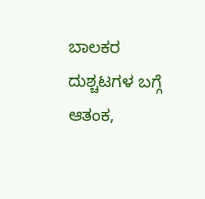ಬಾಲಕರ ದುಶ್ಚಟಗಳ ಬಗ್ಗೆ ಆತಂಕ,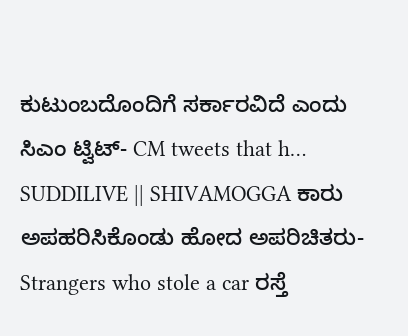ಕುಟುಂಬದೊಂದಿಗೆ ಸರ್ಕಾರವಿದೆ ಎಂದು ಸಿಎಂ ಟ್ವಿಟ್- CM tweets that h…
SUDDILIVE || SHIVAMOGGA ಕಾರು ಅಪಹರಿಸಿಕೊಂಡು ಹೋದ ಅಪರಿಚಿತರು- Strangers who stole a car ರಸ್ತೆ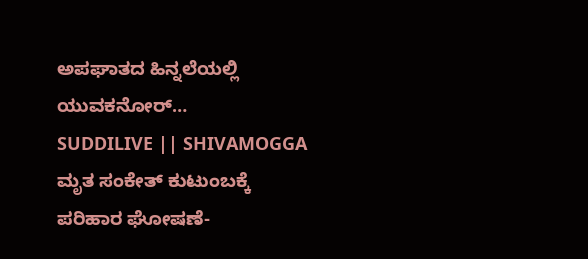ಅಪಘಾತದ ಹಿನ್ನಲೆಯಲ್ಲಿ ಯುವಕನೋರ್…
SUDDILIVE || SHIVAMOGGA ಮೃತ ಸಂಕೇತ್ ಕುಟುಂಬಕ್ಕೆ ಪರಿಹಾರ ಘೋಷಣೆ-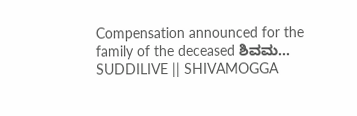Compensation announced for the family of the deceased ಶಿವಮ…
SUDDILIVE || SHIVAMOGGA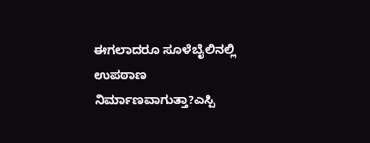ಈಗಲಾದರೂ ಸೂಳೆಬೈಲಿನಲ್ಲಿ ಉಪಠಾಣ ನಿರ್ಮಾಣವಾಗುತ್ತಾ?ಎಸ್ಪಿ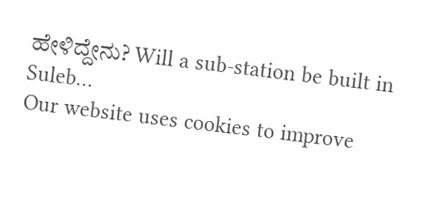ಹೇಳಿದ್ದೇನು? Will a sub-station be built in Suleb…
Our website uses cookies to improve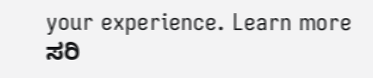your experience. Learn more
ಸರಿ